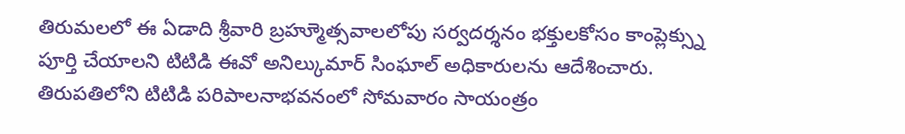తిరుమలలో ఈ ఏడాది శ్రీవారి బ్రహ్మూెత్సవాలలోపు సర్వదర్శనం భక్తులకోసం కాంప్లెక్స్ను పూర్తి చేయాలని టిటిడి ఈవో అనిల్కుమార్ సింఘాల్ అధికారులను ఆదేశించారు. తిరుపతిలోని టిటిడి పరిపాలనాభవనంలో సోమవారం సాయంత్రం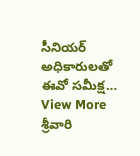సీనియర్ అధికారులతో ఈవో సమీక్ష…
View More శ్రీవారి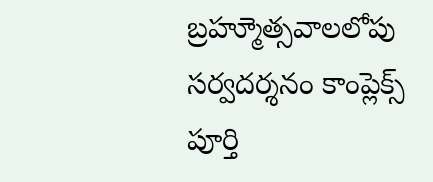బ్రహ్మూెత్సవాలలోపు సర్వదర్శనం కాంప్లెక్స్ పూర్తి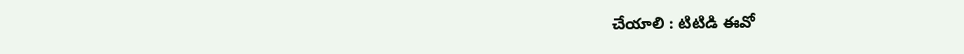చేయాలి : టిటిడి ఈవో